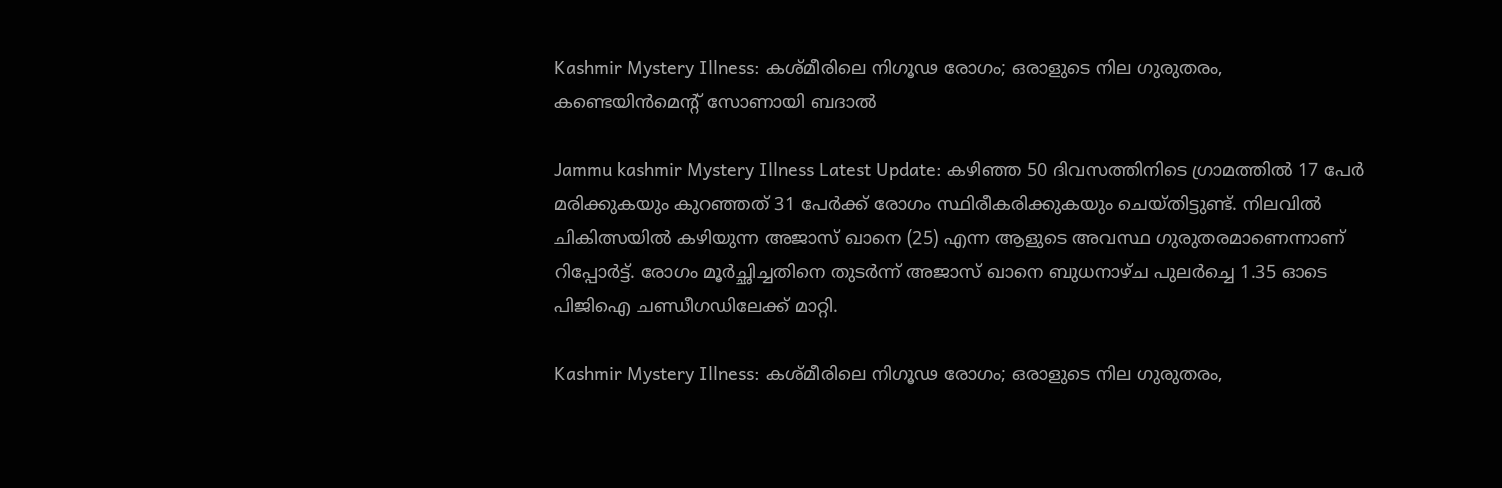Kashmir Mystery Illness: കശ്മീരിലെ നിഗൂഢ രോഗം; ഒരാളുടെ നില ഗുരുതരം, കണ്ടെയിൻമെന്റ് സോണായി ബദാൽ

Jammu kashmir Mystery Illness Latest Update: കഴിഞ്ഞ 50 ദിവസത്തിനിടെ ഗ്രാമത്തിൽ 17 പേർ മരിക്കുകയും കുറഞ്ഞത് 31 പേർക്ക് രോഗം സ്ഥിരീകരിക്കുകയും ചെയ്തിട്ടുണ്ട്. നിലവിൽ ചികിത്സയിൽ കഴിയുന്ന അജാസ് ഖാനെ (25) എന്ന ആളുടെ അവസ്ഥ ഗുരുതരമാണെന്നാണ് റിപ്പോർട്ട്. രോഗം മൂർച്ഛിച്ചതിനെ തുടർന്ന് അജാസ് ഖാനെ ബുധനാഴ്ച പുലർച്ചെ 1.35 ഓടെ പിജിഐ ചണ്ഡീഗഡിലേക്ക് മാറ്റി.

Kashmir Mystery Illness: കശ്മീരിലെ നിഗൂഢ രോഗം; ഒരാളുടെ നില ഗുരുതരം,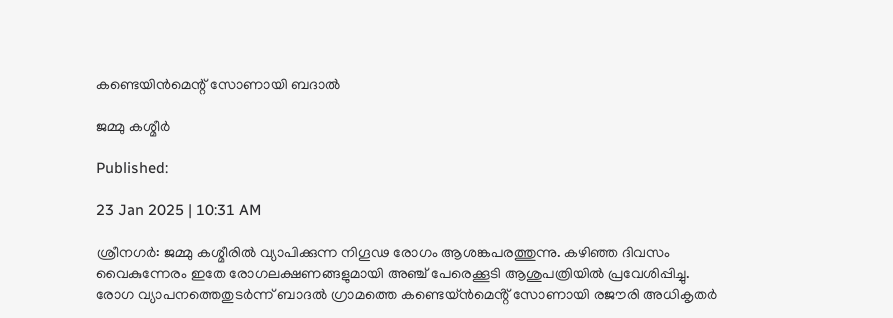കണ്ടെയിൻമെന്റ് സോണായി ബദാൽ

ജമ്മു കശ്മീർ

Published:

23 Jan 2025 | 10:31 AM

ശ്രീനഗർ: ജമ്മു കശ്മീരിൽ വ്യാപിക്കുന്ന നിഗൂഢ രോഗം ആശങ്കപരത്തുന്നു. കഴിഞ്ഞ ദിവസം വൈകുന്നേരം ഇതേ രോഗലക്ഷണങ്ങളുമായി അഞ്ച് പേരെക്കൂടി ആശുപത്രിയിൽ പ്രവേശിപ്പിച്ചു. രോഗ വ്യാപനത്തെതുടർന്ന് ബാദൽ ഗ്രാമത്തെ കണ്ടെയ്ൻമെൻ്റ് സോണായി രജൗരി അധികൃതർ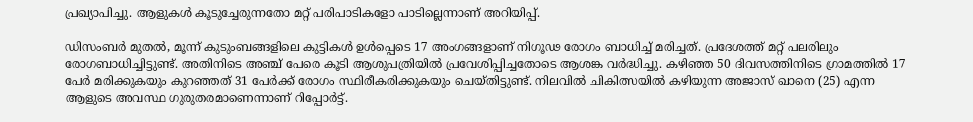പ്രഖ്യാപിച്ചു. ആളുകൾ കൂടുച്ചേരുന്നതോ മറ്റ് പരിപാടികളോ പാടില്ലെന്നാണ് അറിയിപ്പ്.

ഡിസംബർ മുതൽ, മൂന്ന് കുടുംബങ്ങളിലെ കുട്ടികൾ ഉൾപ്പെടെ 17 അംഗങ്ങളാണ് നിഗൂഢ രോഗം ബാധിച്ച് മരിച്ചത്. പ്രദേശത്ത് മറ്റ് പലരിലും രോഗബാധിച്ചിട്ടുണ്ട്. അതിനിടെ അഞ്ച് പേരെ കൂടി ആശുപത്രിയിൽ പ്രവേശിപ്പിച്ചതോടെ ആശങ്ക വർദ്ധിച്ചു. കഴിഞ്ഞ 50 ദിവസത്തിനിടെ ഗ്രാമത്തിൽ 17 പേർ മരിക്കുകയും കുറഞ്ഞത് 31 പേർക്ക് രോഗം സ്ഥിരീകരിക്കുകയും ചെയ്തിട്ടുണ്ട്. നിലവിൽ ചികിത്സയിൽ കഴിയുന്ന അജാസ് ഖാനെ (25) എന്ന ആളുടെ അവസ്ഥ ഗുരുതരമാണെന്നാണ് റിപ്പോർട്ട്.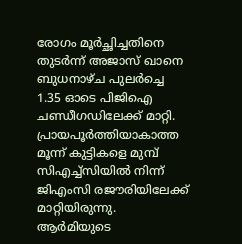രോഗം മൂർച്ഛിച്ചതിനെ തുടർന്ന് അജാസ് ഖാനെ ബുധനാഴ്ച പുലർച്ചെ 1.35 ഓടെ പിജിഐ ചണ്ഡീഗഡിലേക്ക് മാറ്റി. പ്രായപൂർത്തിയാകാത്ത മൂന്ന് കുട്ടികളെ മുമ്പ് സിഎച്ച്സിയിൽ നിന്ന് ജിഎംസി രജൗരിയിലേക്ക് മാറ്റിയിരുന്നു. ആർമിയുടെ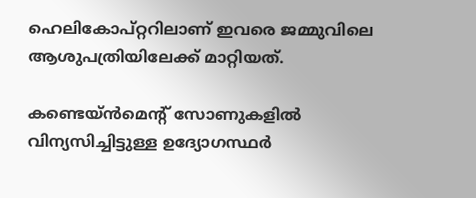ഹെലികോപ്റ്ററിലാണ് ഇവരെ ജമ്മുവിലെ ആശുപത്രിയിലേക്ക് മാറ്റിയത്.

കണ്ടെയ്ൻമെൻ്റ് സോണുകളിൽ വിന്യസിച്ചിട്ടുള്ള ഉദ്യോഗസ്ഥർ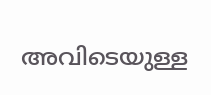അവിടെയുള്ള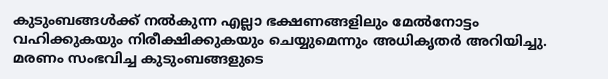കുടുംബങ്ങൾക്ക് നൽകുന്ന എല്ലാ ഭക്ഷണങ്ങളിലും മേൽനോട്ടം വഹിക്കുകയും നിരീക്ഷിക്കുകയും ചെയ്യുമെന്നും അധികൃതർ അറിയിച്ചു. മരണം സംഭവിച്ച കുടുംബങ്ങളുടെ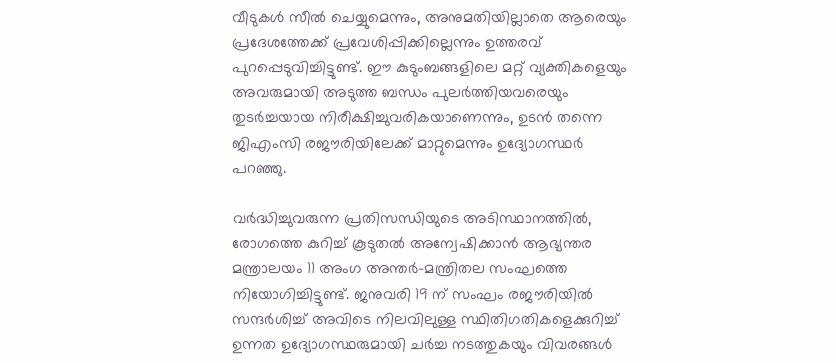വീടുകൾ സീൽ ചെയ്യുമെന്നും, അനുമതിയില്ലാതെ ആരെയും പ്രദേശത്തേക്ക് പ്രവേശിപ്പിക്കില്ലെന്നും ഉത്തരവ് പുറപ്പെടുവിച്ചിട്ടുണ്ട്. ഈ കുടുംബങ്ങളിലെ മറ്റ് വ്യക്തികളെയും അവരുമായി അടുത്ത ബന്ധം പുലർത്തിയവരെയും തുടർച്ചയായ നിരീക്ഷിച്ചുവരികയാണെന്നും, ഉടൻ തന്നെ ജിഎംസി രജൗരിയിലേക്ക് മാറ്റുമെന്നും ഉദ്യോഗസ്ഥർ പറഞ്ഞു.

വർദ്ധിച്ചുവരുന്ന പ്രതിസന്ധിയുടെ അടിസ്ഥാനത്തിൽ, രോഗത്തെ കുറിച്ച് കൂടുതൽ അന്വേഷിക്കാൻ ആഭ്യന്തര മന്ത്രാലയം 11 അംഗ അന്തർ-മന്ത്രിതല സംഘത്തെ നിയോഗിച്ചിട്ടുണ്ട്. ജനുവരി 19 ന് സംഘം രജൗരിയിൽ സന്ദർശിച്ച് അവിടെ നിലവിലുള്ള സ്ഥിതിഗതികളെക്കുറിച്ച് ഉന്നത ഉദ്യോഗസ്ഥരുമായി ചർച്ച നടത്തുകയും വിവരങ്ങൾ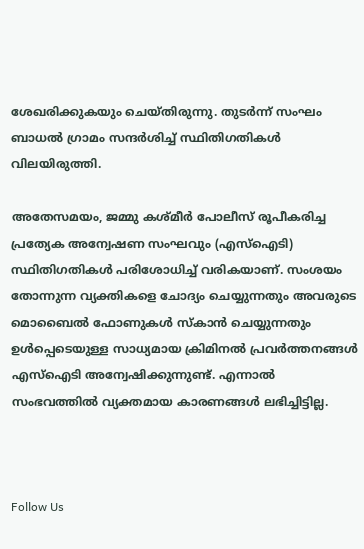ശേഖരിക്കുകയും ചെയ്തിരുന്നു. തുടർന്ന് സംഘം ബാധൽ ഗ്രാമം സന്ദർശിച്ച് സ്ഥിതിഗതികൾ വിലയിരുത്തി.

അതേസമയം, ജമ്മു കശ്മീർ പോലീസ് രൂപീകരിച്ച പ്രത്യേക അന്വേഷണ സംഘവും (എസ്‌ഐടി) സ്ഥിതിഗതികൾ പരിശോധിച്ച് വരികയാണ്. സംശയം തോന്നുന്ന വ്യക്തികളെ ചോദ്യം ചെയ്യുന്നതും അവരുടെ മൊബൈൽ ഫോണുകൾ സ്കാൻ ചെയ്യുന്നതും ഉൾപ്പെടെയുള്ള സാധ്യമായ ക്രിമിനൽ പ്രവർത്തനങ്ങൾ എസ്‌ഐടി അന്വേഷിക്കുന്നുണ്ട്. എന്നാൽ സംഭവത്തിൽ വ്യക്തമായ കാരണങ്ങൾ ലഭിച്ചിട്ടില്ല.



Follow Us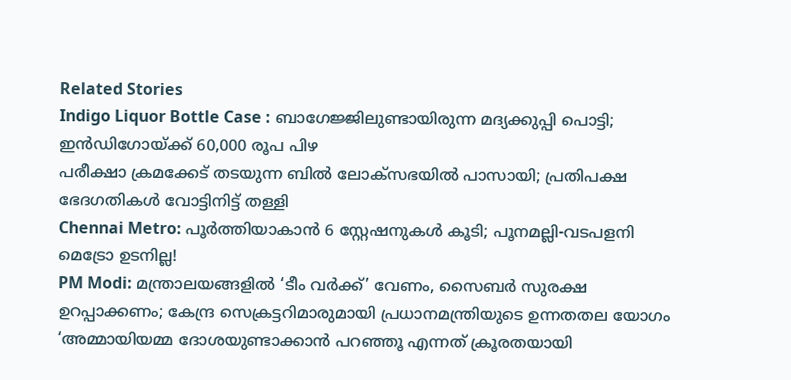Related Stories
Indigo Liquor Bottle Case : ബാഗേജ്ജിലുണ്ടായിരുന്ന മദ്യക്കുപ്പി പൊട്ടി; ഇൻഡിഗോയ്ക്ക് 60,000 രൂപ പിഴ
പരീക്ഷാ ക്രമക്കേട് തടയുന്ന ബിൽ ലോക്സഭയിൽ പാസായി; പ്രതിപക്ഷ ഭേദഗതികൾ വോട്ടിനിട്ട് തള്ളി
Chennai Metro: പൂർത്തിയാകാൻ 6 സ്റ്റേഷനുകൾ കൂടി; പൂനമല്ലി-വടപളനി മെട്രോ ഉടനില്ല!
PM Modi: മന്ത്രാലയങ്ങളിൽ ‘ടീം വർക്ക്’ വേണം, സൈബർ സുരക്ഷ ഉറപ്പാക്കണം; കേന്ദ്ര സെക്രട്ടറിമാരുമായി പ്രധാനമന്ത്രിയുടെ ഉന്നതതല യോഗം
‘അമ്മായിയമ്മ ദോശയുണ്ടാക്കാൻ പറഞ്ഞൂ എന്നത് ക്രൂരതയായി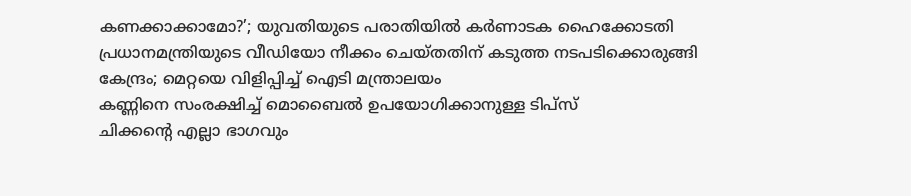കണക്കാക്കാമോ?’; യുവതിയുടെ പരാതിയിൽ കർണാടക ഹൈക്കോടതി
പ്രധാനമന്ത്രിയുടെ വീഡിയോ നീക്കം ചെയ്തതിന് കടുത്ത നടപടിക്കൊരുങ്ങി കേന്ദ്രം; മെറ്റയെ വിളിപ്പിച്ച് ഐടി മന്ത്രാലയം
കണ്ണിനെ സംരക്ഷിച്ച് മൊബൈൽ ഉപയോഗിക്കാനുള്ള ടിപ്സ്
ചിക്കൻ്റെ എല്ലാ ഭാഗവും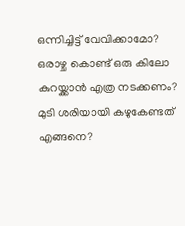ഒന്നിച്ചിട്ട് വേവിക്കാമോ?
ഒരാഴ്ച കൊണ്ട് ഒരു കിലോ കുറയ്ക്കാൻ എത്ര നടക്കണം?
മുടി ശരിയായി കഴുകേണ്ടത് എങ്ങനെ?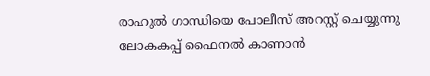രാഹുൽ ഗാന്ധിയെ പോലീസ് അറസ്റ്റ് ചെയ്യുന്നു
ലോകകപ്പ് ഫൈനൽ കാണാൻ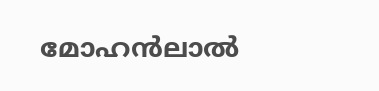മോഹൻലാൽ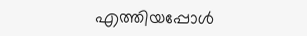എത്തിയപ്പോൾ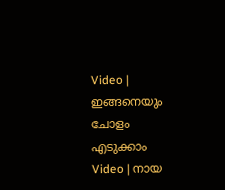Video | ഇങ്ങനെയും ചോളം എടുക്കാം
Video | നായ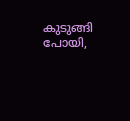കുടുങ്ങി പോയി,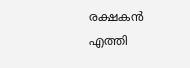രക്ഷകൻ എത്തി